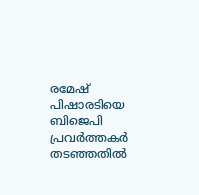രമേഷ് പിഷാരടിയെ ബിജെപി പ്രവർത്തകർ തടഞ്ഞതിൽ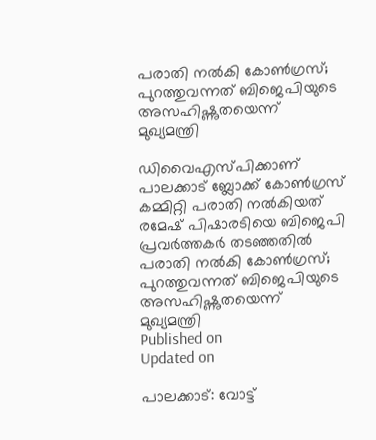പരാതി നൽകി കോൺഗ്രസ്; പുറത്തുവന്നത് ബിജെപിയുടെ അസഹിഷ്ണുതയെന്ന് മുഖ്യമന്ത്രി

ഡിവൈഎസ്പിക്കാണ് പാലക്കാട് ബ്ലോക്ക് കോൺഗ്രസ് കമ്മിറ്റി പരാതി നൽകിയത്
രമേഷ് പിഷാരടിയെ ബിജെപി പ്രവർത്തകർ തടഞ്ഞതിൽ പരാതി നൽകി കോൺഗ്രസ്; പുറത്തുവന്നത് ബിജെപിയുടെ അസഹിഷ്ണുതയെന്ന് മുഖ്യമന്ത്രി
Published on
Updated on

പാലക്കാട്: വോട്ട്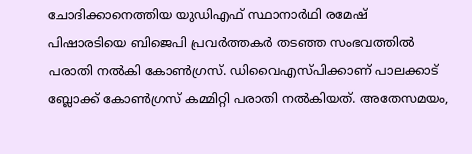ചോദിക്കാനെത്തിയ യുഡിഎഫ് സ്ഥാനാർഥി രമേഷ് പിഷാരടിയെ ബിജെപി പ്രവർത്തകർ തടഞ്ഞ സംഭവത്തിൽ പരാതി നൽകി കോൺഗ്രസ്. ഡിവൈഎസ്പിക്കാണ് പാലക്കാട് ബ്ലോക്ക് കോൺഗ്രസ് കമ്മിറ്റി പരാതി നൽകിയത്. അതേസമയം,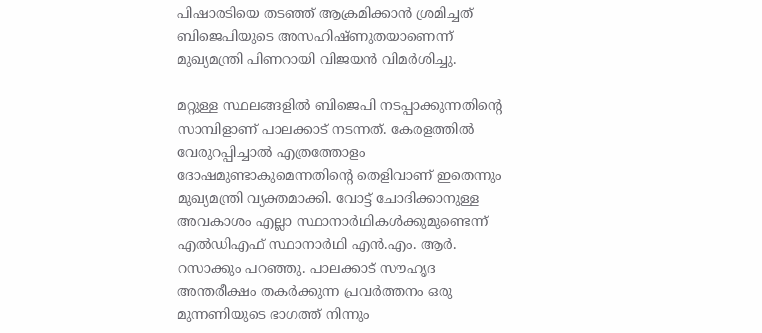പിഷാരടിയെ തടഞ്ഞ് ആക്രമിക്കാൻ ശ്രമിച്ചത് ബിജെപിയുടെ അസഹിഷ്ണുതയാണെന്ന് മുഖ്യമന്ത്രി പിണറായി വിജയൻ വിമർശിച്ചു.

മറ്റുള്ള സ്ഥലങ്ങളിൽ ബിജെപി നടപ്പാക്കുന്നതിന്റെ സാമ്പിളാണ് പാലക്കാട് നടന്നത്. കേരളത്തിൽ വേരുറപ്പിച്ചാൽ എത്രത്തോളം ദോഷമുണ്ടാകുമെന്നതിന്റെ തെളിവാണ് ഇതെന്നും മുഖ്യമന്ത്രി വ്യക്തമാക്കി. വോട്ട് ചോദിക്കാനുള്ള അവകാശം എല്ലാ സ്ഥാനാർഥികൾക്കുമുണ്ടെന്ന് എൽഡിഎഫ് സ്ഥാനാർഥി എൻ.എം. ആർ. റസാക്കും പറഞ്ഞു. പാലക്കാട് സൗഹൃദ അന്തരീക്ഷം തകർക്കുന്ന പ്രവർത്തനം ഒരു മുന്നണിയുടെ ഭാഗത്ത് നിന്നും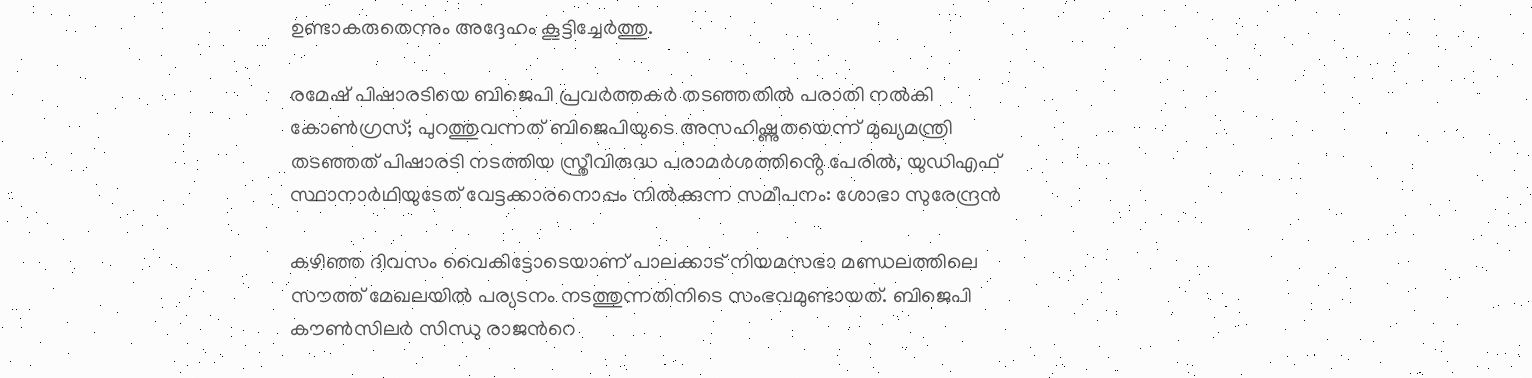ഉണ്ടാകരുതെന്നും അദ്ദേഹം കൂട്ടിച്ചേർത്തു.

രമേഷ് പിഷാരടിയെ ബിജെപി പ്രവർത്തകർ തടഞ്ഞതിൽ പരാതി നൽകി കോൺഗ്രസ്; പുറത്തുവന്നത് ബിജെപിയുടെ അസഹിഷ്ണുതയെന്ന് മുഖ്യമന്ത്രി
തടഞ്ഞത് പിഷാരടി നടത്തിയ സ്ത്രീവിരുദ്ധ പരാമർശത്തിൻ്റെ പേരിൽ, യുഡിഎഫ് സ്ഥാനാർഥിയുടേത് വേട്ടക്കാരനൊപ്പം നിൽക്കുന്ന സമീപനം: ശോഭാ സുരേന്ദ്രൻ

കഴിഞ്ഞ ദിവസം വൈകിട്ടോടെയാണ് പാലക്കാട് നിയമസഭാ മണ്ഡലത്തിലെ സൗത്ത് മേഖലയിൽ പര്യടനം നടത്തുന്നതിനിടെ സംഭവമുണ്ടായത്. ബിജെപി കൗൺസിലർ സിന്ധു രാജന്‍റെ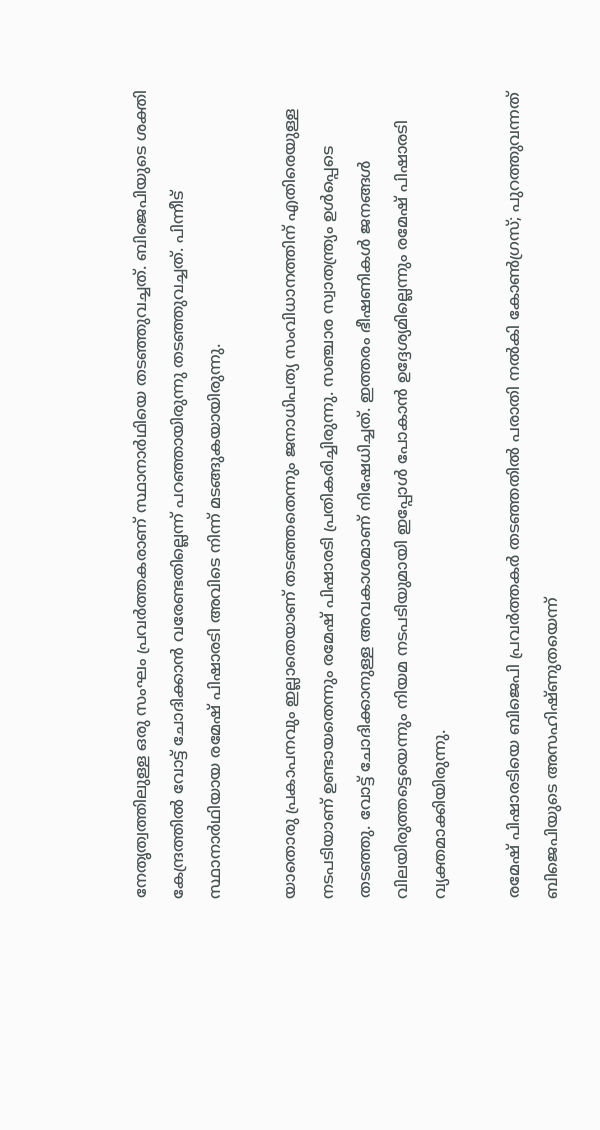നേതൃത്വത്തിലുള്ള ഒരു സംഘം പ്രവർത്തകരാണ് സ്ഥാനാർഥിയെ തടഞ്ഞുവച്ചത്. ബിജെപിയുടെ ശക്തി കേന്ദ്രത്തിൽ വോട്ട് ചോദിക്കാൻ വരേണ്ടതില്ലെന്ന് പറഞ്ഞായിരുന്നു തടഞ്ഞുവച്ചത്. പിന്നീട് സ്ഥാനാർഥിയായ രമേഷ് പിഷാരടി അവിടെ നിന്ന് മടങ്ങുകയായിരുന്നു.

യാതൊരു പ്രകാപനവും ഇല്ലാതെയാണ് തടഞ്ഞതെന്നും ജനാധിപത്യ സംവിധാനത്തിന് എതിരെയുള്ള നടപടിയാണ് ഉണ്ടായതെന്നും രമേഷ് പിഷാരടി പ്രതികരിച്ചിരുന്നു. സഞ്ചാര സ്വാതന്ത്ര്യം ഉൾപ്പെടെ തടഞ്ഞു. വോട്ട് ചോദിക്കാനുള്ള അവകാശമാണ് നിഷേധിച്ചത്. ഇത്തരം ഭീഷണികൾ ജനങ്ങൾ വിലയിരുത്തട്ടെയെന്നും നിയമ നടപടിയുമായി ഇപ്പോൾ പോകാൻ ഉദ്ദേശ്യമില്ലെന്നും രമേഷ് പിഷാരടി വ്യക്തമാക്കിയിരുന്നു.

രമേഷ് പിഷാരടിയെ ബിജെപി പ്രവർത്തകർ തടഞ്ഞതിൽ പരാതി നൽകി കോൺഗ്രസ്; പുറത്തുവന്നത് ബിജെപിയുടെ അസഹിഷ്ണുതയെന്ന്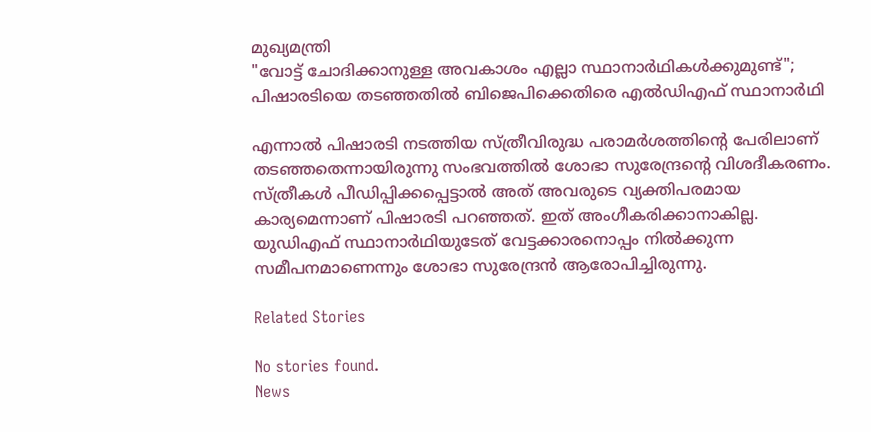മുഖ്യമന്ത്രി
"വോട്ട് ചോദിക്കാനുള്ള അവകാശം എല്ലാ സ്ഥാനാര്‍ഥികള്‍ക്കുമുണ്ട്"; പിഷാരടിയെ തടഞ്ഞതില്‍ ബിജെപിക്കെതിരെ എല്‍ഡിഎഫ് സ്ഥാനാര്‍ഥി

എന്നാൽ പിഷാരടി നടത്തിയ സ്ത്രീവിരുദ്ധ പരാമർശത്തിൻ്റെ പേരിലാണ് തടഞ്ഞതെന്നായിരുന്നു സംഭവത്തിൽ ശോഭാ സുരേന്ദ്രൻ്റെ വിശദീകരണം. സ്ത്രീകൾ പീഡിപ്പിക്കപ്പെട്ടാൽ അത് അവരുടെ വ്യക്തിപരമായ കാര്യമെന്നാണ് പിഷാരടി പറഞ്ഞത്. ഇത് അംഗീകരിക്കാനാകില്ല. യുഡിഎഫ് സ്ഥാനാർഥിയുടേത് വേട്ടക്കാരനൊപ്പം നിൽക്കുന്ന സമീപനമാണെന്നും ശോഭാ സുരേന്ദ്രൻ ആരോപിച്ചിരുന്നു.

Related Stories

No stories found.
News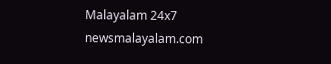Malayalam 24x7
newsmalayalam.com